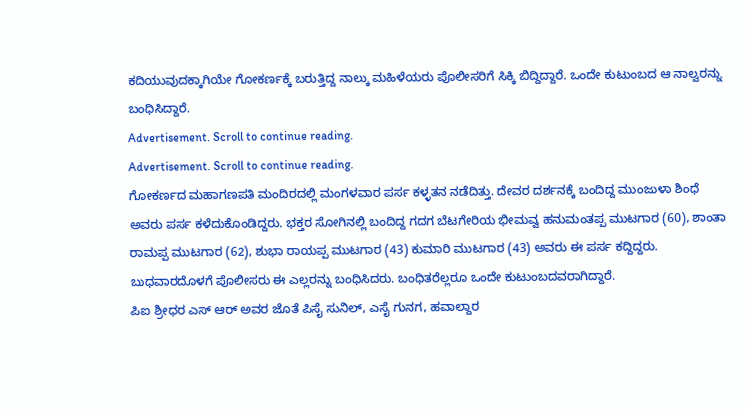ಕದಿಯುವುದಕ್ಕಾಗಿಯೇ ಗೋಕರ್ಣಕ್ಕೆ ಬರುತ್ತಿದ್ದ ನಾಲ್ಕು ಮಹಿಳೆಯರು ಪೊಲೀಸರಿಗೆ ಸಿಕ್ಕಿ ಬಿದ್ದಿದ್ದಾರೆ. ಒಂದೇ ಕುಟುಂಬದ ಆ ನಾಲ್ವರನ್ನು ಬಂಧಿಸಿದ್ದಾರೆ.
Advertisement. Scroll to continue reading.
Advertisement. Scroll to continue reading.
ಗೋಕರ್ಣದ ಮಹಾಗಣಪತಿ ಮಂದಿರದಲ್ಲಿ ಮಂಗಳವಾರ ಪರ್ಸ ಕಳ್ಳತನ ನಡೆದಿತ್ತು. ದೇವರ ದರ್ಶನಕ್ಕೆ ಬಂದಿದ್ದ ಮುಂಜುಳಾ ಶಿಂಧೆ ಅವರು ಪರ್ಸ ಕಳೆದುಕೊಂಡಿದ್ದರು. ಭಕ್ತರ ಸೋಗಿನಲ್ಲಿ ಬಂದಿದ್ದ ಗದಗ ಬೆಟಗೇರಿಯ ಭೀಮವ್ವ ಹನುಮಂತಪ್ಪ ಮುಟಗಾರ (60), ಶಾಂತಾ ರಾಮಪ್ಪ ಮುಟಗಾರ (62), ಶುಭಾ ರಾಯಪ್ಪ ಮುಟಗಾರ (43) ಕುಮಾರಿ ಮುಟಗಾರ (43) ಅವರು ಈ ಪರ್ಸ ಕದ್ದಿದ್ದರು. ಬುಧವಾರದೊಳಗೆ ಪೊಲೀಸರು ಈ ಎಲ್ಲರನ್ನು ಬಂಧಿಸಿದರು. ಬಂಧಿತರೆಲ್ಲರೂ ಒಂದೇ ಕುಟುಂಬದವರಾಗಿದ್ದಾರೆ.
ಪಿಐ ಶ್ರೀಧರ ಎಸ್ ಆರ್ ಅವರ ಜೊತೆ ಪಿಸೈ ಸುನಿಲ್, ಎಸೈ ಗುನಗ, ಹವಾಲ್ದಾರ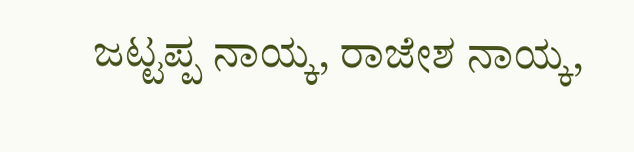ಜಟ್ಟಪ್ಪ ನಾಯ್ಕ, ರಾಜೇಶ ನಾಯ್ಕ,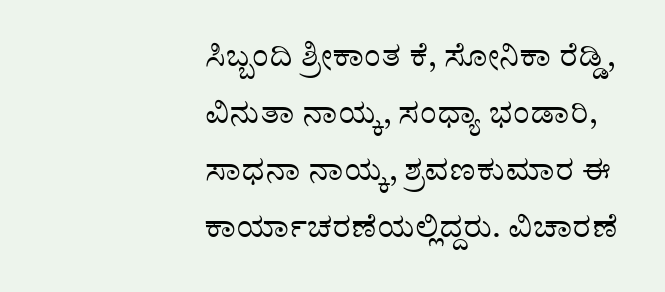ಸಿಬ್ಬಂದಿ ಶ್ರೀಕಾಂತ ಕೆ, ಸೋನಿಕಾ ರೆಡ್ಡಿ, ವಿನುತಾ ನಾಯ್ಕ, ಸಂಧ್ಯಾ ಭಂಡಾರಿ, ಸಾಧನಾ ನಾಯ್ಕ, ಶ್ರವಣಕುಮಾರ ಈ ಕಾರ್ಯಾಚರಣೆಯಲ್ಲಿದ್ದರು. ವಿಚಾರಣೆ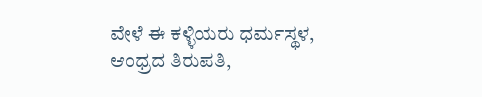ವೇಳೆ ಈ ಕಳ್ಳಿಯರು ಧರ್ಮಸ್ಥಳ, ಆಂಧ್ರದ ತಿರುಪತಿ,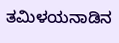ತಮಿಳಯನಾಡಿನ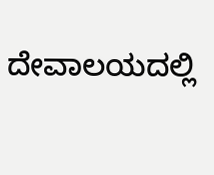ದೇವಾಲಯದಲ್ಲಿ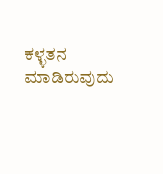ಕಳ್ಳತನ ಮಾಡಿರುವುದು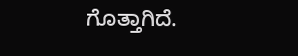ಗೊತ್ತಾಗಿದೆ.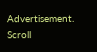Advertisement. Scroll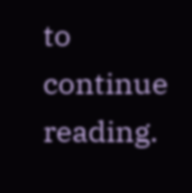to continue reading.